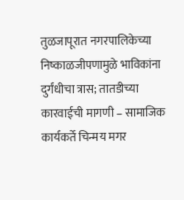तुळजापूरात नगरपालिकेच्या निष्काळजीपणामुळे भाविकांना दुर्गंधीचा त्रास; तातडीच्या कारवाईची मागणी – सामाजिक कार्यकर्ते चिन्मय मगर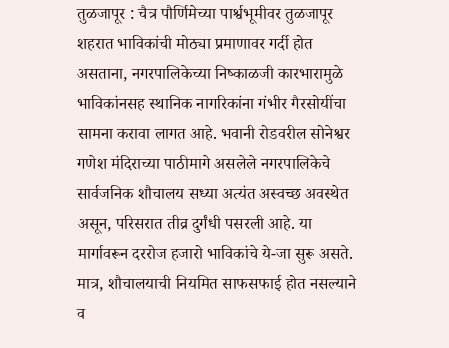तुळजापूर : चैत्र पौर्णिमेच्या पार्श्वभूमीवर तुळजापूर शहरात भाविकांची मोठ्या प्रमाणावर गर्दी होत असताना, नगरपालिकेच्या निष्काळजी कारभारामुळे भाविकांनसह स्थानिक नागरिकांना गंभीर गैरसोयींचा सामना करावा लागत आहे. भवानी रोडवरील सोनेश्वर गणेश मंदिराच्या पाठीमागे असलेले नगरपालिकेचे सार्वजनिक शौचालय सध्या अत्यंत अस्वच्छ अवस्थेत असून, परिसरात तीव्र दुर्गंधी पसरली आहे. या मार्गावरून दररोज हजारो भाविकांचे ये-जा सुरू असते. मात्र, शौचालयाची नियमित साफसफाई होत नसल्याने व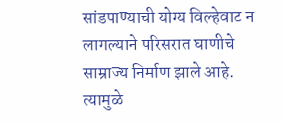सांडपाण्याची योग्य विल्हेवाट न लागल्याने परिसरात घाणीचे साम्राज्य निर्माण झाले आहे. त्यामुळे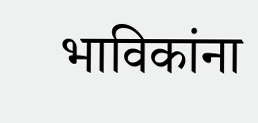भाविकांना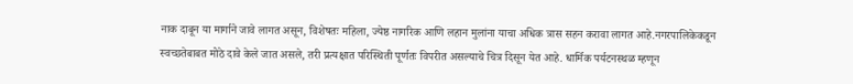नाक दाबून या मार्गाने जावे लागत असून, विशेषतः महिला, ज्येष्ठ नागरिक आणि लहान मुलांना याचा अधिक त्रास सहन करावा लागत आहे.नगरपालिकेकडून स्वच्छतेबाबत मोठे दावे केले जात असले, तरी प्रत्यक्षात परिस्थिती पूर्णतः विपरीत असल्याचे चित्र दिसून येत आहे. धार्मिक पर्यटनस्थळ म्हणून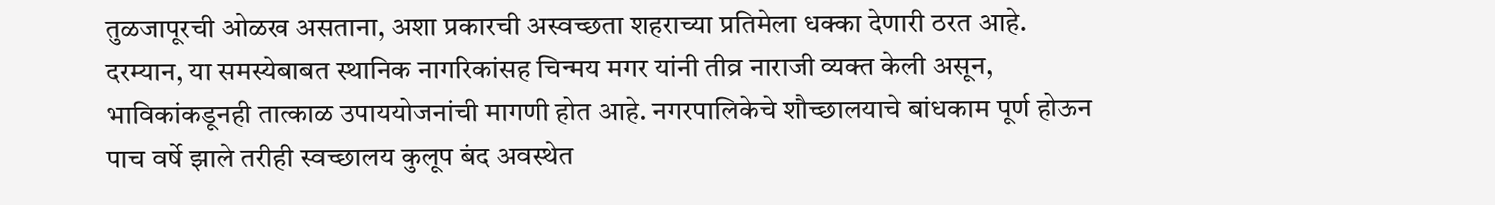तुळजापूरची ओळख असताना, अशा प्रकारची अस्वच्छता शहराच्या प्रतिमेला धक्का देणारी ठरत आहे.
दरम्यान, या समस्येबाबत स्थानिक नागरिकांसह चिन्मय मगर यांनी तीव्र नाराजी व्यक्त केली असून, भाविकांकडूनही तात्काळ उपाययोजनांची मागणी होत आहे. नगरपालिकेचे शौच्छालयाचे बांधकाम पूर्ण होऊन पाच वर्षे झाले तरीही स्वच्छालय कुलूप बंद अवस्थेत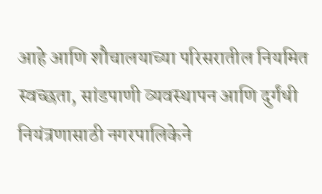आहे आणि शौचालयाच्या परिसरातील नियमित स्वच्छता, सांडपाणी व्यवस्थापन आणि दुर्गंधी नियंत्रणासाठी नगरपालिकेने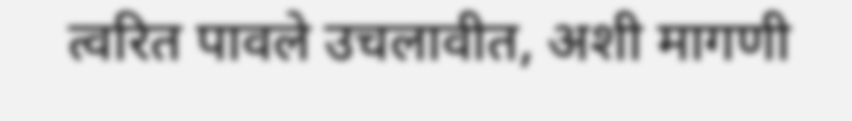त्वरित पावले उचलावीत, अशी मागणी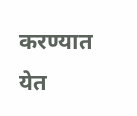करण्यात येत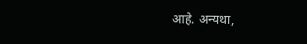आहे. अन्यथा,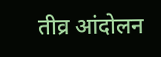तीव्र आंदोलन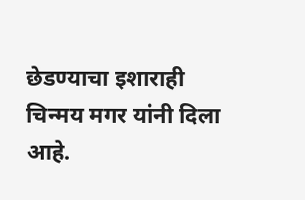छेडण्याचा इशाराही चिन्मय मगर यांनी दिला आहे.